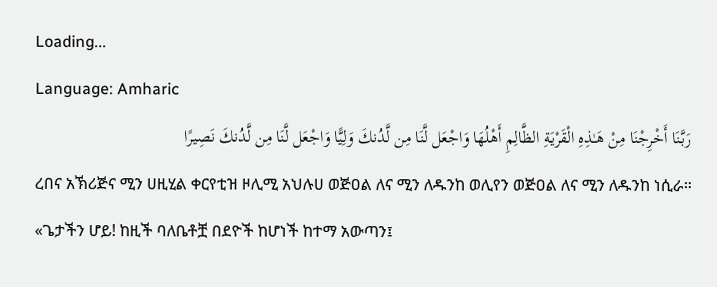Loading...
Language: Amharic
رَبَّنَا أَخْرِجْنَا مِنْ هَـٰذِهِ الْقَرْيَةِ الظَّالِمِ أَهْلُهَا وَاجْعَل لَّنَا مِن لَّدُنكَ وَلِيًّا وَاجْعَل لَّنَا مِن لَّدُنكَ نَصِيرًا
ረበና አኽሪጅና ሚን ሀዚሂል ቀርየቲዝ ዞሊሚ አህሉሀ ወጅዐል ለና ሚን ለዱንከ ወሊየን ወጅዐል ለና ሚን ለዱንከ ነሲራ።
«ጌታችን ሆይ! ከዚች ባለቤቶቿ በደዮች ከሆነች ከተማ አውጣን፤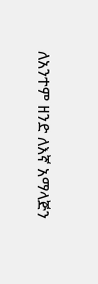ለአንተም ዘንድ ለእኛ አማላጅን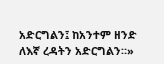አድርግልን፤ ከአንተም ዘንድ ለእኛ ረዳትን አድርግልን።»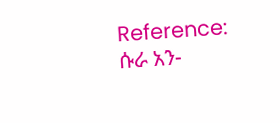Reference: ሱራ አን-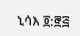ኒሳእ ፬:፸፭